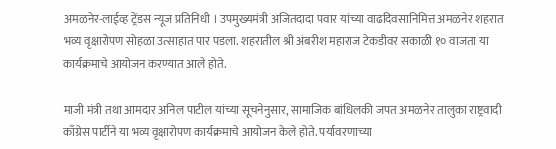अमळनेर-लाईव्ह ट्रेंडस न्यूज प्रतिनिधी । उपमुख्यमंत्री अजितदादा पवार यांच्या वाढदिवसानिमित्त अमळनेर शहरात भव्य वृक्षारोपण सोहळा उत्साहात पार पडला. शहरातील श्री अंबरीश महाराज टेकडीवर सकाळी १० वाजता या कार्यक्रमाचे आयोजन करण्यात आले होते.

माजी मंत्री तथा आमदार अनिल पाटील यांच्या सूचनेनुसार, सामाजिक बांधिलकी जपत अमळनेर तालुका राष्ट्रवादी काँग्रेस पार्टीने या भव्य वृक्षारोपण कार्यक्रमाचे आयोजन केले होते. पर्यावरणाच्या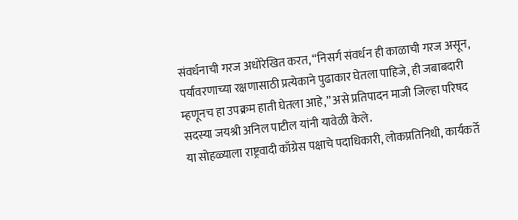संवर्धनाची गरज अधोरेखित करत, “निसर्ग संवर्धन ही काळाची गरज असून, पर्यावरणाच्या रक्षणासाठी प्रत्येकाने पुढाकार घेतला पाहिजे, ही जबाबदारी म्हणूनच हा उपक्रम हाती घेतला आहे,” असे प्रतिपादन माजी जिल्हा परिषद सदस्या जयश्री अनिल पाटील यांनी यावेळी केले.
या सोहळ्याला राष्ट्रवादी काँग्रेस पक्षाचे पदाधिकारी, लोकप्रतिनिधी, कार्यकर्ते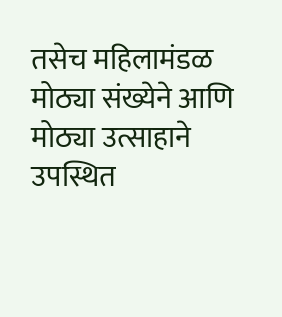तसेच महिलामंडळ मोठ्या संख्येने आणि मोठ्या उत्साहाने उपस्थित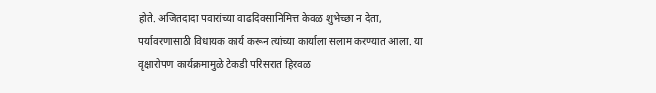होते. अजितदादा पवारांच्या वाढदिवसानिमित्त केवळ शुभेच्छा न देता, पर्यावरणासाठी विधायक कार्य करून त्यांच्या कार्याला सलाम करण्यात आला. या वृक्षारोपण कार्यक्रमामुळे टेकडी परिसरात हिरवळ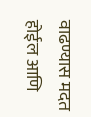वाढण्यास मदत होईल आणि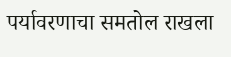पर्यावरणाचा समतोल राखला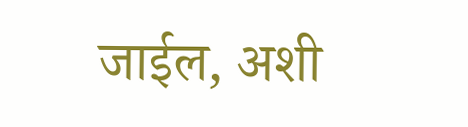जाईल, अशी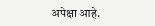अपेक्षा आहे.